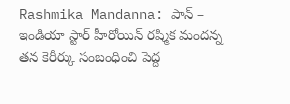Rashmika Mandanna: పాన్ – ఇండియా స్టార్ హీరోయిన్ రష్మిక మందన్న తన కెరీర్కు సంబంధించి పెద్ద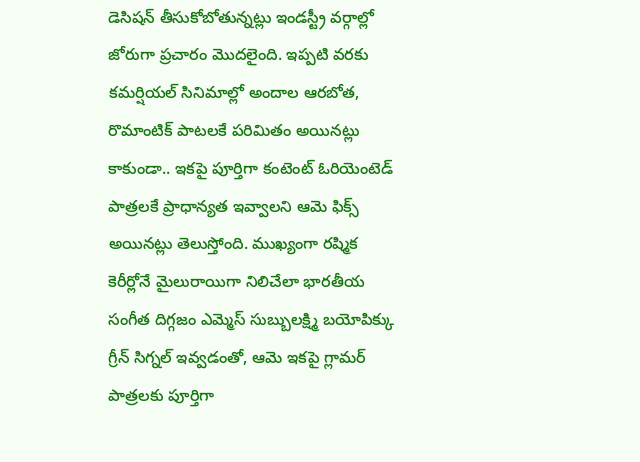డెసిషన్ తీసుకోబోతున్నట్లు ఇండస్ట్రీ వర్గాల్లో జోరుగా ప్రచారం మొదలైంది. ఇప్పటి వరకు కమర్షియల్ సినిమాల్లో అందాల ఆరబోత, రొమాంటిక్ పాటలకే పరిమితం అయినట్లు కాకుండా.. ఇకపై పూర్తిగా కంటెంట్ ఓరియెంటెడ్ పాత్రలకే ప్రాధాన్యత ఇవ్వాలని ఆమె ఫిక్స్ అయినట్లు తెలుస్తోంది. ముఖ్యంగా రష్మిక కెరీర్లోనే మైలురాయిగా నిలిచేలా భారతీయ సంగీత దిగ్గజం ఎమ్మెస్ సుబ్బులక్ష్మి బయోపిక్కు గ్రీన్ సిగ్నల్ ఇవ్వడంతో, ఆమె ఇకపై గ్లామర్ పాత్రలకు పూర్తిగా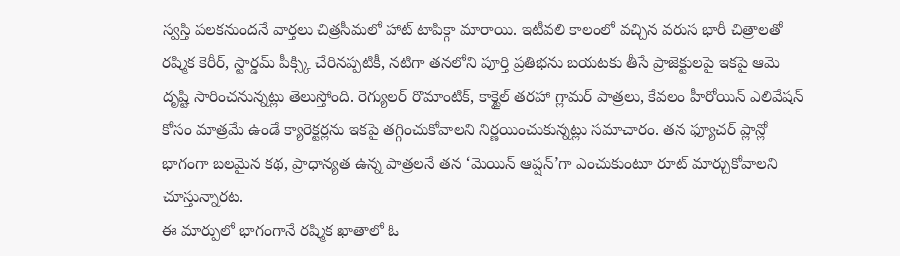స్వస్తి పలకనుందనే వార్తలు చిత్రసీమలో హాట్ టాపిక్గా మారాయి. ఇటీవలి కాలంలో వచ్చిన వరుస భారీ చిత్రాలతో రష్మిక కెరీర్, స్టార్డమ్ పీక్స్కి చేరినప్పటికీ, నటిగా తనలోని పూర్తి ప్రతిభను బయటకు తీసే ప్రాజెక్టులపై ఇకపై ఆమె దృష్టి సారించనున్నట్లు తెలుస్తోంది. రెగ్యులర్ రొమాంటిక్, కాక్టైల్ తరహా గ్లామర్ పాత్రలు, కేవలం హీరోయిన్ ఎలివేషన్ కోసం మాత్రమే ఉండే క్యారెక్టర్లను ఇకపై తగ్గించుకోవాలని నిర్ణయించుకున్నట్లు సమాచారం. తన ఫ్యూచర్ ప్లాన్లో భాగంగా బలమైన కథ, ప్రాధాన్యత ఉన్న పాత్రలనే తన ‘మెయిన్ ఆప్షన్’గా ఎంచుకుంటూ రూట్ మార్చుకోవాలని చూస్తున్నారట.
ఈ మార్పులో భాగంగానే రష్మిక ఖాతాలో ఓ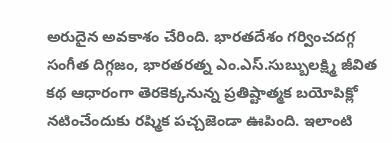అరుదైన అవకాశం చేరింది. భారతదేశం గర్వించదగ్గ సంగీత దిగ్గజం, భారతరత్న ఎం.ఎస్.సుబ్బులక్ష్మి జీవిత కథ ఆధారంగా తెరకెక్కనున్న ప్రతిష్టాత్మక బయోపిక్లో నటించేందుకు రష్మిక పచ్చజెండా ఊపింది. ఇలాంటి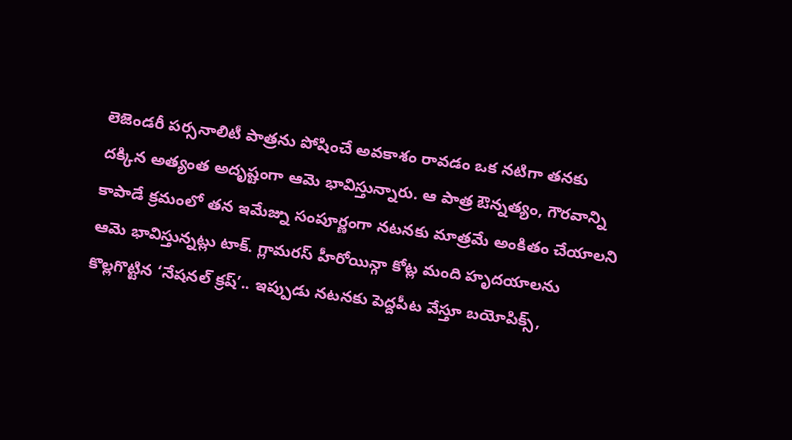లెజెండరీ పర్సనాలిటీ పాత్రను పోషించే అవకాశం రావడం ఒక నటిగా తనకు దక్కిన అత్యంత అదృష్టంగా ఆమె భావిస్తున్నారు. ఆ పాత్ర ఔన్నత్యం, గౌరవాన్ని కాపాడే క్రమంలో తన ఇమేజ్ను సంపూర్ణంగా నటనకు మాత్రమే అంకితం చేయాలని ఆమె భావిస్తున్నట్లు టాక్. గ్లామరస్ హీరోయిన్గా కోట్ల మంది హృదయాలను కొల్లగొట్టిన ‘నేషనల్ క్రష్’.. ఇప్పుడు నటనకు పెద్దపీట వేస్తూ బయోపిక్స్,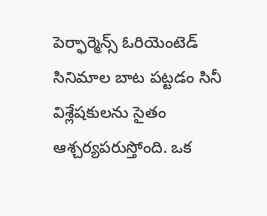పెర్ఫార్మెన్స్ ఓరియెంటెడ్ సినిమాల బాట పట్టడం సినీ విశ్లేషకులను సైతం ఆశ్చర్యపరుస్తోంది. ఒక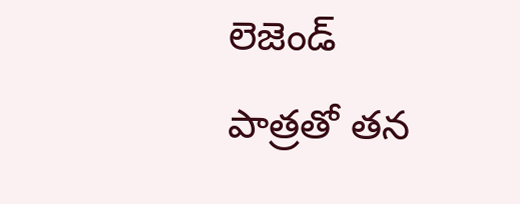లెజెండ్ పాత్రతో తన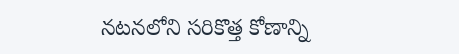నటనలోని సరికొత్త కోణాన్ని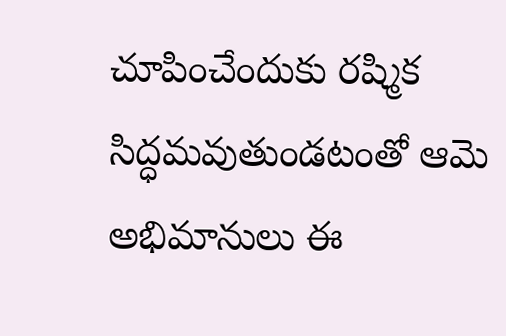చూపించేందుకు రష్మిక సిద్ధమవుతుండటంతో ఆమె అభిమానులు ఈ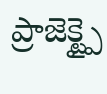ప్రాజెక్ట్పై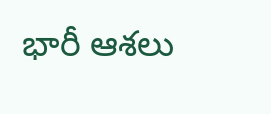భారీ ఆశలు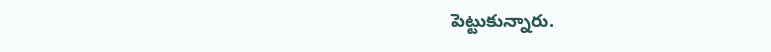పెట్టుకున్నారు.